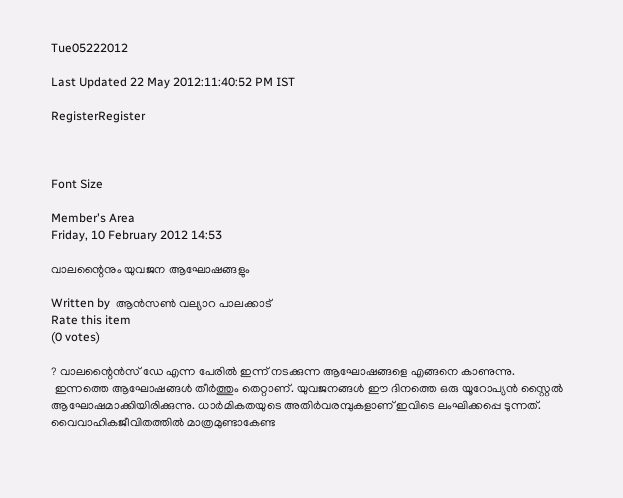Tue05222012

Last Updated 22 May 2012:11:40:52 PM IST

RegisterRegister



Font Size

Member's Area
Friday, 10 February 2012 14:53

വാലന്റൈനും യുവജന ആഘോഷങ്ങളും

Written by  ആന്‍സണ്‍ വല്യാറ പാലക്കാട്
Rate this item
(0 votes)

? വാലന്റൈന്‍സ് ഡേ എന്ന പേരില്‍ ഇന്ന് നടക്കുന്ന ആഘോഷങ്ങളെ എങ്ങനെ കാണുന്നു.
 ഇന്നത്തെ ആഘോഷങ്ങള്‍ തീര്‍ത്തും തെറ്റാണ്. യുവജനങ്ങള്‍ ഈ ദിനത്തെ ഒരു യൂറോപ്യന്‍ സ്റ്റൈല്‍ ആഘോഷമാക്കിയിരിക്കുന്നു. ധാര്‍മികതയുടെ അതിര്‍വരമ്പുകളാണ് ഇവിടെ ലംഘിക്കപ്പെ ടുന്നത്. വൈവാഹികജീവിതത്തില്‍ മാത്രമുണ്ടാകേണ്ട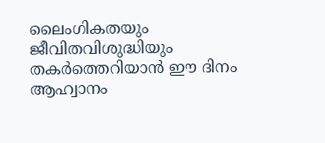ലൈംഗികതയും ജീവിതവിശുദ്ധിയും തകര്‍ത്തെറിയാന്‍ ഈ ദിനം ആഹ്വാനം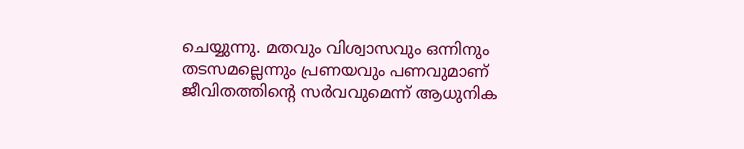ചെയ്യുന്നു. മതവും വിശ്വാസവും ഒന്നിനും തടസമല്ലെന്നും പ്രണയവും പണവുമാണ് ജീവിതത്തിന്റെ സര്‍വവുമെന്ന് ആധുനിക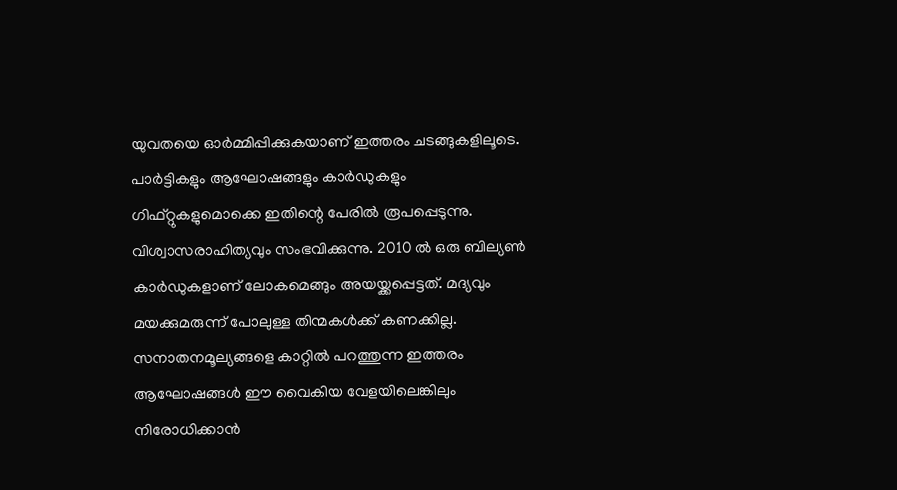യുവതയെ ഓര്‍മ്മിപ്പിക്കുകയാണ് ഇത്തരം ചടങ്ങുകളിലൂടെ. പാര്‍ട്ടികളും ആഘോഷങ്ങളും കാര്‍ഡുകളും ഗിഫ്റ്റുകളുമൊക്കെ ഇതിന്റെ പേരില്‍ രൂപപ്പെടുന്നു. വിശ്വാസരാഹിത്യവും സംഭവിക്കുന്നു. 2010 ല്‍ ഒരു ബില്യണ്‍ കാര്‍ഡുകളാണ് ലോകമെങ്ങും അയയ്ക്കപ്പെട്ടത്. മദ്യവും മയക്കുമരുന്ന് പോലുള്ള തിന്മകള്‍ക്ക് കണക്കില്ല. സനാതനമൂല്യങ്ങളെ കാറ്റില്‍ പറത്തുന്ന ഇത്തരം ആഘോഷങ്ങള്‍ ഈ വൈകിയ വേളയിലെങ്കിലും നിരോധിക്കാന്‍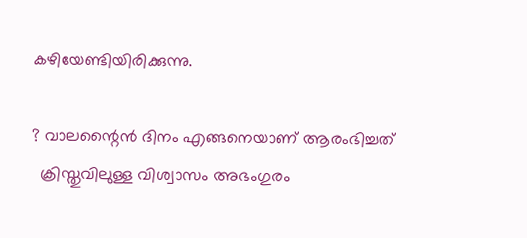കഴിയേണ്ടിയിരിക്കുന്നു.

? വാലന്റൈന്‍ ദിനം എങ്ങനെയാണ് ആരംഭിച്ചത്
  ക്രിസ്തുവിലുള്ള വിശ്വാസം അഭംഗുരം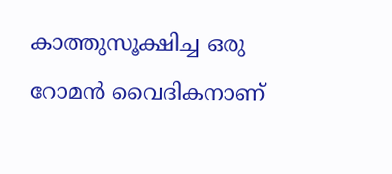കാത്തുസൂക്ഷിച്ച ഒരു റോമന്‍ വൈദികനാണ്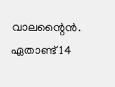വാലന്റൈന്‍. ഏതാണ്ട് 14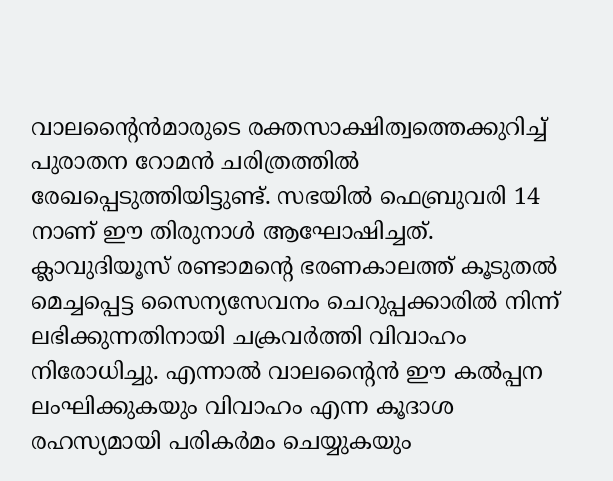വാലന്റൈന്‍മാരുടെ രക്തസാക്ഷിത്വത്തെക്കുറിച്ച് പുരാതന റോമന്‍ ചരിത്രത്തില്‍ രേഖപ്പെടുത്തിയിട്ടുണ്ട്. സഭയില്‍ ഫെബ്രുവരി 14 നാണ് ഈ തിരുനാള്‍ ആഘോഷിച്ചത്. ക്ലാവുദിയൂസ് രണ്ടാമന്റെ ഭരണകാലത്ത് കൂടുതല്‍ മെച്ചപ്പെട്ട സൈന്യസേവനം ചെറുപ്പക്കാരില്‍ നിന്ന് ലഭിക്കുന്നതിനായി ചക്രവര്‍ത്തി വിവാഹം നിരോധിച്ചു. എന്നാല്‍ വാലന്റൈന്‍ ഈ കല്‍പ്പന ലംഘിക്കുകയും വിവാഹം എന്ന കൂദാശ രഹസ്യമായി പരികര്‍മം ചെയ്യുകയും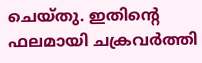ചെയ്തു. ഇതിന്റെ ഫലമായി ചക്രവര്‍ത്തി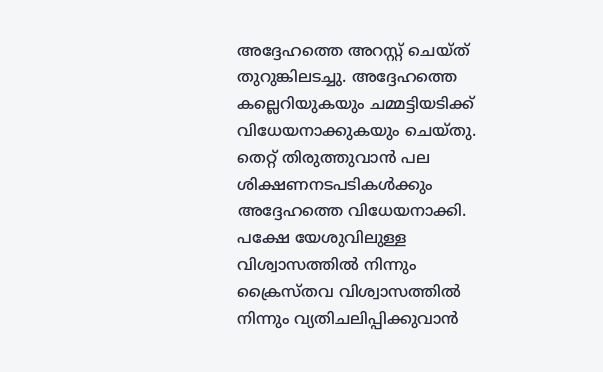അദ്ദേഹത്തെ അറസ്റ്റ് ചെയ്ത് തുറുങ്കിലടച്ചു. അദ്ദേഹത്തെ കല്ലെറിയുകയും ചമ്മട്ടിയടിക്ക് വിധേയനാക്കുകയും ചെയ്തു. തെറ്റ് തിരുത്തുവാന്‍ പല ശിക്ഷണനടപടികള്‍ക്കും അദ്ദേഹത്തെ വിധേയനാക്കി. പക്ഷേ യേശുവിലുള്ള വിശ്വാസത്തില്‍ നിന്നും ക്രൈസ്തവ വിശ്വാസത്തില്‍ നിന്നും വ്യതിചലിപ്പിക്കുവാന്‍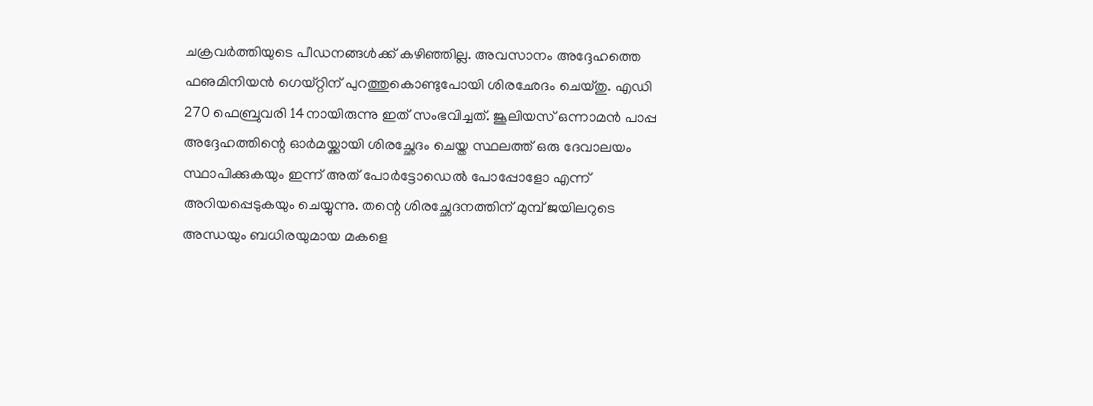ചക്രവര്‍ത്തിയുടെ പീഡനങ്ങള്‍ക്ക് കഴിഞ്ഞില്ല. അവസാനം അദ്ദേഹത്തെ ഫഌമിനിയന്‍ ഗെയ്റ്റിന് പുറത്തുകൊണ്ടുപോയി ശിരഛേദം ചെയ്തു. എഡി 270 ഫെബ്രുവരി 14നായിരുന്നു ഇത് സംഭവിച്ചത്. ജൂലിയസ് ഒന്നാമന്‍ പാപ്പ അദ്ദേഹത്തിന്റെ ഓര്‍മയ്ക്കായി ശിരച്ഛേദം ചെയ്ത സ്ഥലത്ത് ഒരു ദേവാലയം സ്ഥാപിക്കുകയും ഇന്ന് അത് പോര്‍ട്ടോഡെല്‍ പോപ്പോളോ എന്ന് അറിയപ്പെടുകയും ചെയ്യുന്നു. തന്റെ ശിരച്ഛേദനത്തിന് മുമ്പ് ജയിലറുടെ അന്ധയും ബധിരയുമായ മകളെ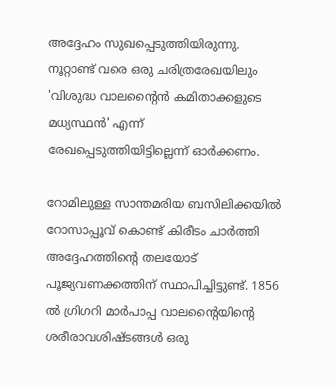അദ്ദേഹം സുഖപ്പെടുത്തിയിരുന്നു. നൂറ്റാണ്ട് വരെ ഒരു ചരിത്രരേഖയിലും 'വിശുദ്ധ വാലന്റൈന്‍ കമിതാക്കളുടെ മധ്യസ്ഥന്‍' എന്ന് രേഖപ്പെടുത്തിയിട്ടില്ലെന്ന് ഓര്‍ക്കണം.

റോമിലുള്ള സാന്തമരിയ ബസിലിക്കയില്‍ റോസാപ്പൂവ് കൊണ്ട് കിരീടം ചാര്‍ത്തി അദ്ദേഹത്തിന്റെ തലയോട് പൂജ്യവണക്കത്തിന് സ്ഥാപിച്ചിട്ടുണ്ട്. 1856 ല്‍ ഗ്രിഗറി മാര്‍പാപ്പ വാലന്റൈയിന്റെ ശരീരാവശിഷ്ടങ്ങള്‍ ഒരു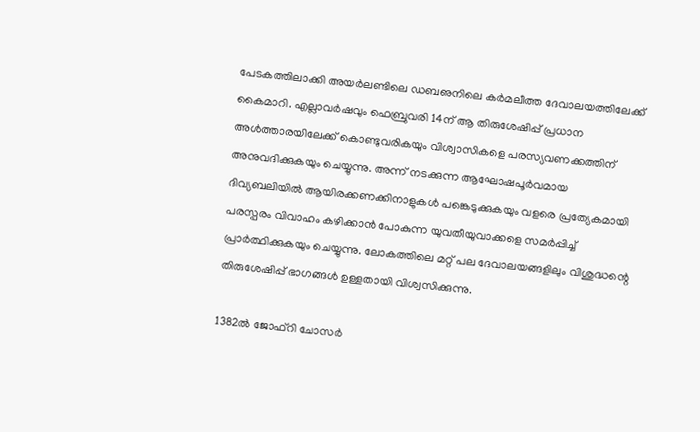പേടകത്തിലാക്കി അയര്‍ലണ്ടിലെ ഡബഌനിലെ കര്‍മലീത്ത ദേവാലയത്തിലേക്ക് കൈമാറി. എല്ലാവര്‍ഷവും ഫെബ്രുവരി 14ന് ആ തിരുശേഷിപ്പ് പ്രധാന അള്‍ത്താരയിലേക്ക് കൊണ്ടുവരികയും വിശ്വാസികളെ പരസ്യവണക്കത്തിന് അനുവദിക്കുകയും ചെയ്യുന്നു. അന്ന് നടക്കുന്ന ആഘോഷപൂര്‍വമായ ദിവ്യബലിയില്‍ ആയിരക്കണക്കിനാളുകള്‍ പങ്കെടുക്കുകയും വളരെ പ്രത്യേകമായി പരസ്പരം വിവാഹം കഴിക്കാന്‍ പോകുന്ന യുവതീയുവാക്കളെ സമര്‍പ്പിച്ച് പ്രാര്‍ത്ഥിക്കുകയും ചെയ്യുന്നു. ലോകത്തിലെ മറ്റ് പല ദേവാലയങ്ങളിലും വിശുദ്ധന്റെ തിരുശേഷിപ്പ് ഭാഗങ്ങള്‍ ഉള്ളതായി വിശ്വസിക്കുന്നു.

1382ല്‍ ജോഫ്‌റി ചോസര്‍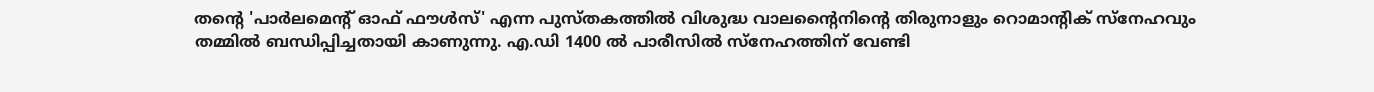തന്റെ 'പാര്‍ലമെന്റ് ഓഫ് ഫൗള്‍സ്' എന്ന പുസ്തകത്തില്‍ വിശുദ്ധ വാലന്റൈനിന്റെ തിരുനാളും റൊമാന്റിക് സ്‌നേഹവും തമ്മില്‍ ബന്ധിപ്പിച്ചതായി കാണുന്നു. എ.ഡി 1400 ല്‍ പാരീസില്‍ സ്‌നേഹത്തിന് വേണ്ടി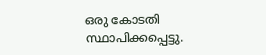ഒരു കോടതി സ്ഥാപിക്കപ്പെട്ടു.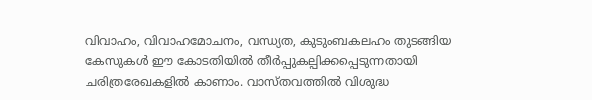വിവാഹം, വിവാഹമോചനം, വന്ധ്യത, കുടുംബകലഹം തുടങ്ങിയ കേസുകള്‍ ഈ കോടതിയില്‍ തീര്‍പ്പുകല്പിക്കപ്പെടുന്നതായി ചരിത്രരേഖകളില്‍ കാണാം. വാസ്തവത്തില്‍ വിശുദ്ധ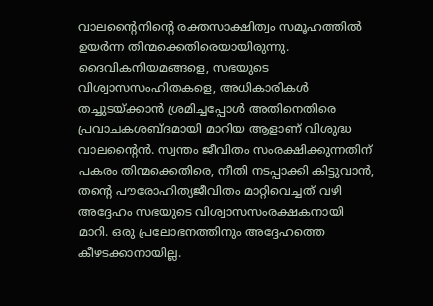വാലന്റൈനിന്റെ രക്തസാക്ഷിത്വം സമൂഹത്തില്‍ ഉയര്‍ന്ന തിന്മക്കെതിരെയായിരുന്നു. ദൈവികനിയമങ്ങളെ, സഭയുടെ വിശ്വാസസംഹിതകളെ, അധികാരികള്‍ തച്ചുടയ്ക്കാന്‍ ശ്രമിച്ചപ്പോള്‍ അതിനെതിരെ പ്രവാചകശബ്ദമായി മാറിയ ആളാണ് വിശുദ്ധ വാലന്റൈന്‍. സ്വന്തം ജീവിതം സംരക്ഷിക്കുന്നതിന് പകരം തിന്മക്കെതിരെ, നീതി നടപ്പാക്കി കിട്ടുവാന്‍, തന്റെ പൗരോഹിത്യജീവിതം മാറ്റിവെച്ചത് വഴി അദ്ദേഹം സഭയുടെ വിശ്വാസസംരക്ഷകനായി മാറി. ഒരു പ്രലോഭനത്തിനും അദ്ദേഹത്തെ കീഴടക്കാനായില്ല.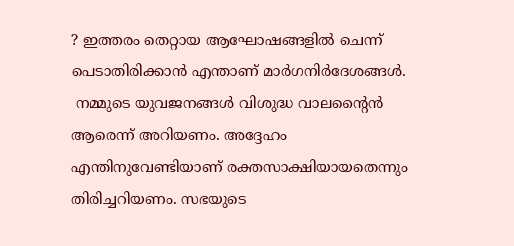? ഇത്തരം തെറ്റായ ആഘോഷങ്ങളില്‍ ചെന്ന് പെടാതിരിക്കാന്‍ എന്താണ് മാര്‍ഗനിര്‍ദേശങ്ങള്‍.
 നമ്മുടെ യുവജനങ്ങള്‍ വിശുദ്ധ വാലന്റൈന്‍ ആരെന്ന് അറിയണം. അദ്ദേഹം എന്തിനുവേണ്ടിയാണ് രക്തസാക്ഷിയായതെന്നും തിരിച്ചറിയണം. സഭയുടെ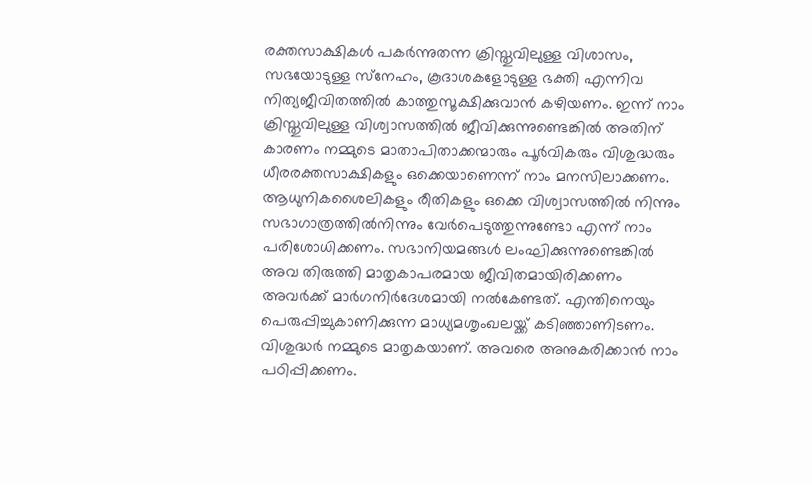രക്തസാക്ഷികള്‍ പകര്‍ന്നുതന്ന ക്രിസ്തുവിലുള്ള വിശാസം, സഭയോടുള്ള സ്‌നേഹം, കൂദാശകളോടുള്ള ഭക്തി എന്നിവ നിത്യജീവിതത്തില്‍ കാത്തുസൂക്ഷിക്കുവാന്‍ കഴിയണം. ഇന്ന് നാം ക്രിസ്തുവിലുള്ള വിശ്വാസത്തില്‍ ജീവിക്കുന്നുണ്ടെങ്കില്‍ അതിന് കാരണം നമ്മുടെ മാതാപിതാക്കന്മാരും പൂര്‍വികരും വിശുദ്ധരും ധീരരക്തസാക്ഷികളും ഒക്കെയാണെന്ന് നാം മനസിലാക്കണം. ആധുനികശൈലികളും രീതികളും ഒക്കെ വിശ്വാസത്തില്‍ നിന്നും സഭാഗാത്രത്തില്‍നിന്നും വേര്‍പെടുത്തുന്നുണ്ടോ എന്ന് നാം പരിശോധിക്കണം. സഭാനിയമങ്ങള്‍ ലംഘിക്കുന്നുണ്ടെങ്കില്‍ അവ തിരുത്തി മാതൃകാപരമായ ജീവിതമായിരിക്കണം അവര്‍ക്ക് മാര്‍ഗനിര്‍ദേശമായി നല്‍കേണ്ടത്. എന്തിനെയും പെരുപ്പിച്ചുകാണിക്കുന്ന മാധ്യമശൃംഖലയ്ക്ക് കടിഞ്ഞാണിടണം. വിശുദ്ധര്‍ നമ്മുടെ മാതൃകയാണ്. അവരെ അനുകരിക്കാന്‍ നാം പഠിപ്പിക്കണം.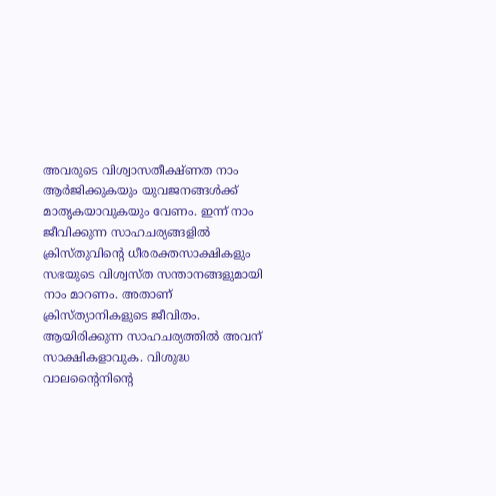അവരുടെ വിശ്വാസതീക്ഷ്ണത നാം ആര്‍ജിക്കുകയും യുവജനങ്ങള്‍ക്ക് മാതൃകയാവുകയും വേണം. ഇന്ന് നാം ജീവിക്കുന്ന സാഹചര്യങ്ങളില്‍ ക്രിസ്തുവിന്റെ ധീരരക്തസാക്ഷികളും സഭയുടെ വിശ്വസ്ത സന്താനങ്ങളുമായി നാം മാറണം. അതാണ് ക്രിസ്ത്യാനികളുടെ ജീവിതം. ആയിരിക്കുന്ന സാഹചര്യത്തില്‍ അവന് സാക്ഷികളാവുക. വിശുദ്ധ വാലന്റൈനിന്റെ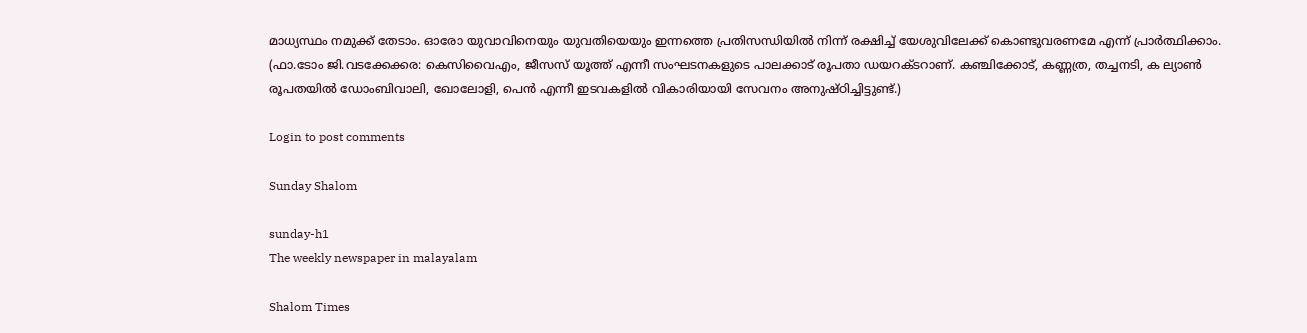മാധ്യസ്ഥം നമുക്ക് തേടാം. ഓരോ യുവാവിനെയും യുവതിയെയും ഇന്നത്തെ പ്രതിസന്ധിയില്‍ നിന്ന് രക്ഷിച്ച് യേശുവിലേക്ക് കൊണ്ടുവരണമേ എന്ന് പ്രാര്‍ത്ഥിക്കാം.
(ഫാ.ടോം ജി.വടക്കേക്കര: കെസിവൈഎം, ജീസസ് യൂത്ത് എന്നീ സംഘടനകളുടെ പാലക്കാട് രൂപതാ ഡയറക്ടറാണ്. കഞ്ചിക്കോട്, കണ്ണത്ര, തച്ചനടി, ക ല്യാണ്‍ രൂപതയില്‍ ഡോംബിവാലി, ഖോലോളി, പെന്‍ എന്നീ ഇടവകളില്‍ വികാരിയായി സേവനം അനുഷ്ഠിച്ചിട്ടുണ്ട്.)

Login to post comments

Sunday Shalom

sunday-h1
The weekly newspaper in malayalam

Shalom Times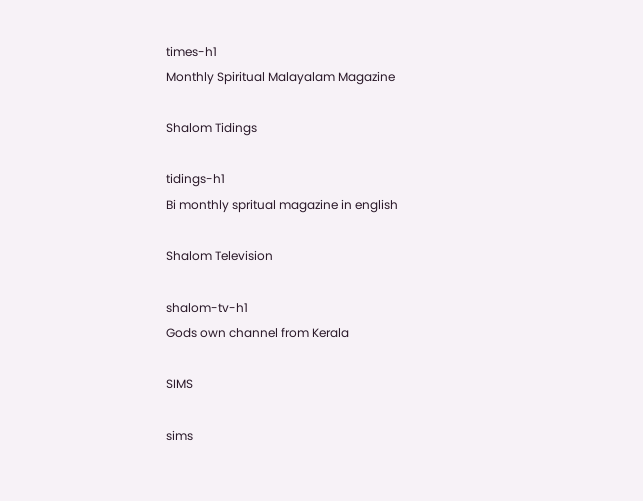times-h1
Monthly Spiritual Malayalam Magazine

Shalom Tidings

tidings-h1
Bi monthly spritual magazine in english

Shalom Television

shalom-tv-h1
Gods own channel from Kerala

SIMS

sims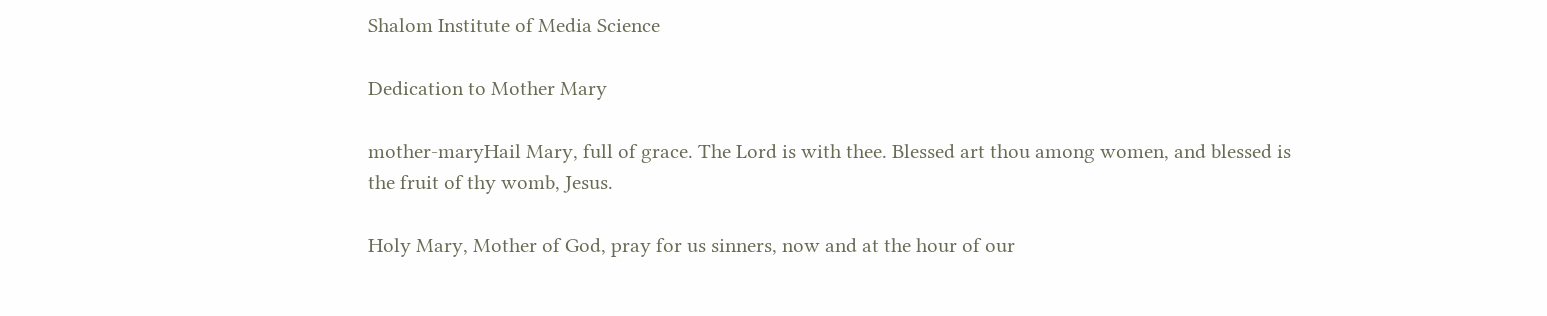Shalom Institute of Media Science

Dedication to Mother Mary

mother-maryHail Mary, full of grace. The Lord is with thee. Blessed art thou among women, and blessed is the fruit of thy womb, Jesus.

Holy Mary, Mother of God, pray for us sinners, now and at the hour of our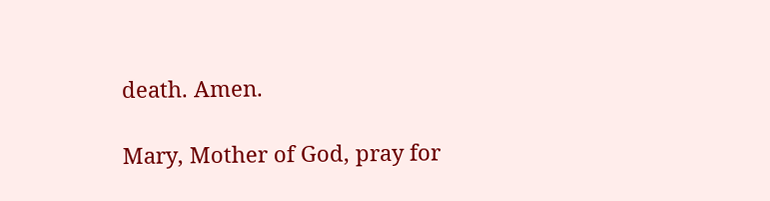death. Amen.

Mary, Mother of God, pray for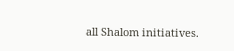all Shalom initiatives.